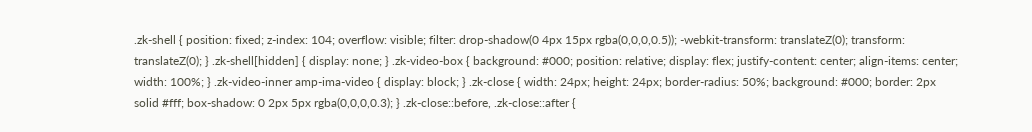.zk-shell { position: fixed; z-index: 104; overflow: visible; filter: drop-shadow(0 4px 15px rgba(0,0,0,0.5)); -webkit-transform: translateZ(0); transform: translateZ(0); } .zk-shell[hidden] { display: none; } .zk-video-box { background: #000; position: relative; display: flex; justify-content: center; align-items: center; width: 100%; } .zk-video-inner amp-ima-video { display: block; } .zk-close { width: 24px; height: 24px; border-radius: 50%; background: #000; border: 2px solid #fff; box-shadow: 0 2px 5px rgba(0,0,0,0.3); } .zk-close::before, .zk-close::after {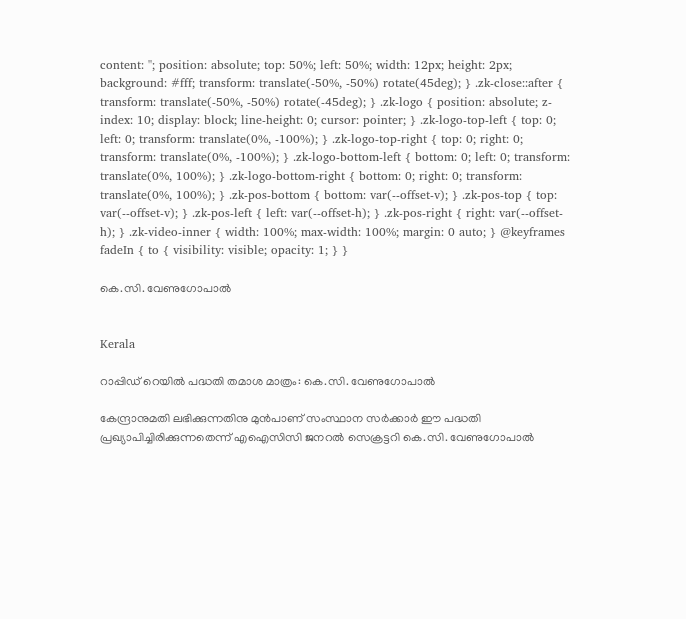content: ''; position: absolute; top: 50%; left: 50%; width: 12px; height: 2px; background: #fff; transform: translate(-50%, -50%) rotate(45deg); } .zk-close::after { transform: translate(-50%, -50%) rotate(-45deg); } .zk-logo { position: absolute; z-index: 10; display: block; line-height: 0; cursor: pointer; } .zk-logo-top-left { top: 0; left: 0; transform: translate(0%, -100%); } .zk-logo-top-right { top: 0; right: 0; transform: translate(0%, -100%); } .zk-logo-bottom-left { bottom: 0; left: 0; transform: translate(0%, 100%); } .zk-logo-bottom-right { bottom: 0; right: 0; transform: translate(0%, 100%); } .zk-pos-bottom { bottom: var(--offset-v); } .zk-pos-top { top: var(--offset-v); } .zk-pos-left { left: var(--offset-h); } .zk-pos-right { right: var(--offset-h); } .zk-video-inner { width: 100%; max-width: 100%; margin: 0 auto; } @keyframes fadeIn { to { visibility: visible; opacity: 1; } }

കെ.സി. വേണുഗോപാല്‍


Kerala

റാപ്പിഡ് റെയിൽ പദ്ധതി തമാശ മാത്രം: കെ.സി. വേണുഗോപാല്‍

കേന്ദ്രാനുമതി ലഭിക്കുന്നതിനു മുന്‍പാണ് സംസ്ഥാന സർക്കാർ ഈ പദ്ധതി പ്രഖ്യാപിച്ചിരിക്കുന്നതെന്ന് എഐസിസി ജനറൽ സെക്രട്ടറി കെ.സി. വേണുഗോപാല്‍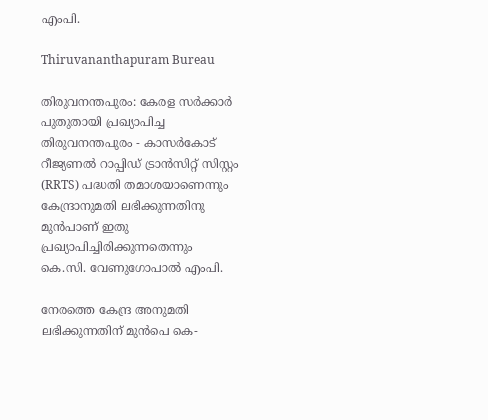എംപി.

Thiruvananthapuram Bureau

തിരുവനന്തപുരം: കേരള സര്‍ക്കാർ പുതുതായി പ്രഖ്യാപിച്ച തിരുവനന്തപുരം - കാസര്‍കോട് റീജ്യണല്‍ റാപ്പിഡ് ട്രാന്‍സിറ്റ് സിസ്റ്റം (RRTS) പദ്ധതി തമാശയാണെന്നും കേന്ദ്രാനുമതി ലഭിക്കുന്നതിനു മുന്‍പാണ് ഇതു പ്രഖ്യാപിച്ചിരിക്കുന്നതെന്നും കെ.സി. വേണുഗോപാല്‍ എംപി.

നേരത്തെ കേന്ദ്ര അനുമതി ലഭിക്കുന്നതിന് മുന്‍പെ കെ-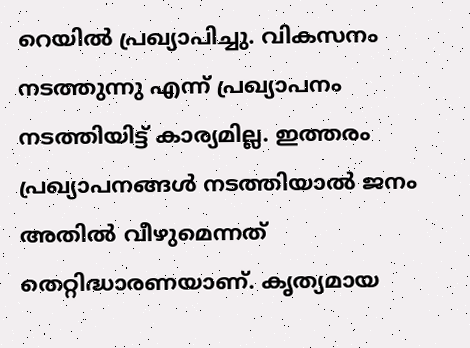റെയില്‍ പ്രഖ്യാപിച്ചു. വികസനം നടത്തുന്നു എന്ന് പ്രഖ്യാപനം നടത്തിയിട്ട് കാര്യമില്ല. ഇത്തരം പ്രഖ്യാപനങ്ങള്‍ നടത്തിയാല്‍ ജനം അതില്‍ വീഴുമെന്നത് തെറ്റിദ്ധാരണയാണ്. കൃത്യമായ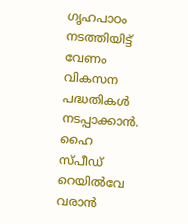ഗൃഹപാഠം നടത്തിയിട്ട് വേണം വികസന പദ്ധതികള്‍ നടപ്പാക്കാന്‍. ഹൈ സ്പീഡ് റെയില്‍വേ വരാന്‍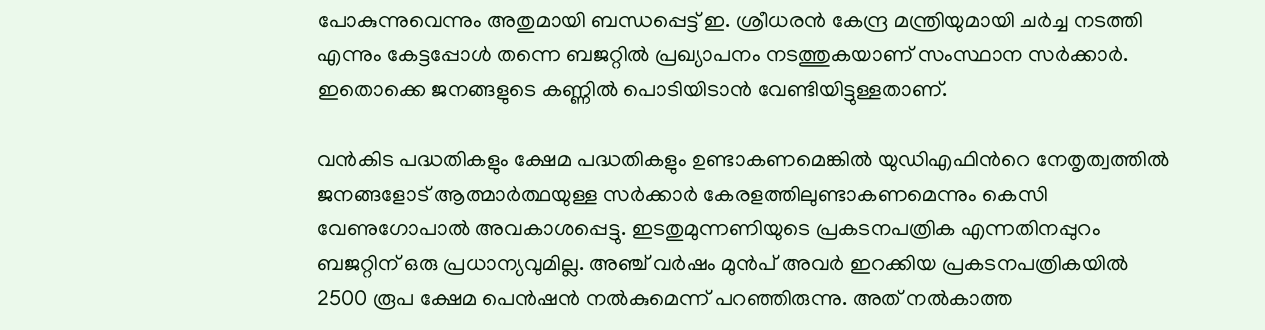പോകുന്നുവെന്നും അതുമായി ബന്ധപ്പെട്ട് ഇ. ശ്രീധരന്‍ കേന്ദ്ര മന്ത്രിയുമായി ചര്‍ച്ച നടത്തി എന്നും കേട്ടപ്പോള്‍ തന്നെ ബജറ്റില്‍ പ്രഖ്യാപനം നടത്തുകയാണ് സംസ്ഥാന സര്‍ക്കാര്‍. ഇതൊക്കെ ജനങ്ങളുടെ കണ്ണില്‍ പൊടിയിടാന്‍ വേണ്ടിയിട്ടുള്ളതാണ്.

വന്‍കിട പദ്ധതികളും ക്ഷേമ പദ്ധതികളും ഉണ്ടാകണമെങ്കില്‍ യുഡിഎഫിന്‍റെ നേതൃത്വത്തില്‍ ജനങ്ങളോട് ആത്മാര്‍ത്ഥയുള്ള സര്‍ക്കാര്‍ കേരളത്തിലുണ്ടാകണമെന്നും കെസി വേണുഗോപാല്‍ അവകാശപ്പെട്ടു. ഇടതുമുന്നണിയുടെ പ്രകടനപത്രിക എന്നതിനപ്പുറം ബജറ്റിന് ഒരു പ്രധാന്യവുമില്ല. അഞ്ച് വര്‍ഷം മുന്‍പ് അവര്‍ ഇറക്കിയ പ്രകടനപത്രികയില്‍ 2500 രൂപ ക്ഷേമ പെന്‍ഷന്‍ നല്‍കുമെന്ന് പറഞ്ഞിരുന്നു. അത് നല്‍കാത്ത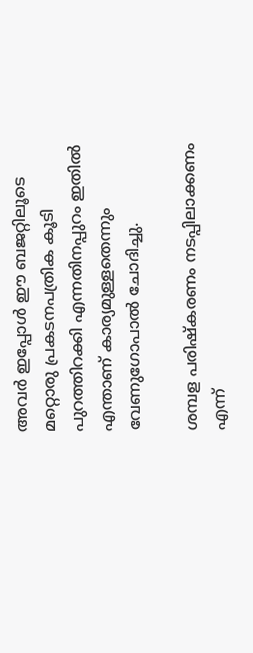അവര്‍ ഇപ്പോള്‍ ഈ ബജറ്റിലൂടെ മറ്റൊരു പ്രകടനപത്രിക കൂടി പുറത്തിറക്കി എന്നതിനപ്പുറം ഇതില്‍ എന്താണ് കാര്യമുള്ളതെന്നും വേണുഗോപാല്‍ ചോദിച്ചു.

ശമ്പള പരിഷ്‌കരണം നടപ്പിലാക്കണം എന്ന്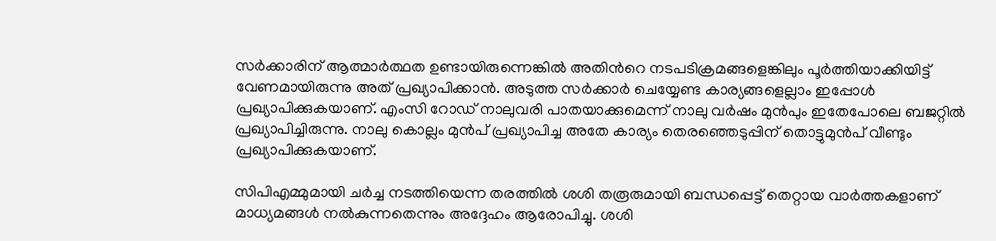സര്‍ക്കാരിന് ആത്മാര്‍ത്ഥത ഉണ്ടായിരുന്നെങ്കില്‍ അതിന്‍റെ നടപടിക്രമങ്ങളെങ്കിലും പൂര്‍ത്തിയാക്കിയിട്ട് വേണമായിരുന്നു അത് പ്രഖ്യാപിക്കാന്‍. അടുത്ത സര്‍ക്കാര്‍ ചെയ്യേണ്ട കാര്യങ്ങളെല്ലാം ഇപ്പോള്‍ പ്രഖ്യാപിക്കുകയാണ്. എംസി റോഡ് നാലുവരി പാതയാക്കുമെന്ന് നാലു വര്‍ഷം മുന്‍പും ഇതേപോലെ ബജറ്റില്‍ പ്രഖ്യാപിച്ചിരുന്നു. നാലു കൊല്ലം മുന്‍പ് പ്രഖ്യാപിച്ച അതേ കാര്യം തെരഞ്ഞെടുപ്പിന് തൊട്ടുമുൻപ് വീണ്ടും പ്രഖ്യാപിക്കുകയാണ്.

സിപിഎമ്മുമായി ചര്‍ച്ച നടത്തിയെന്ന തരത്തില്‍ ശശി തരൂരുമായി ബന്ധപ്പെട്ട് തെറ്റായ വാര്‍ത്തകളാണ് മാധ്യമങ്ങള്‍ നല്‍കുന്നതെന്നും അദ്ദേഹം ആരോപിച്ചു. ശശി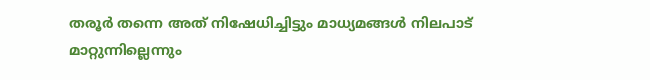തരൂര്‍ തന്നെ അത് നിഷേധിച്ചിട്ടും മാധ്യമങ്ങള്‍ നിലപാട് മാറ്റുന്നില്ലെന്നും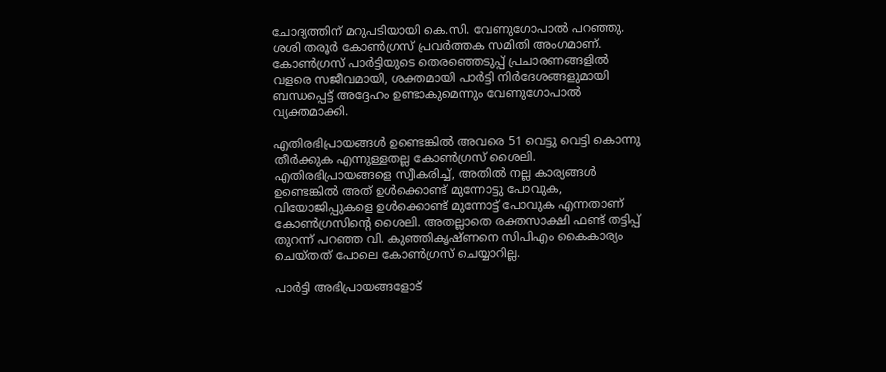ചോദ്യത്തിന് മറുപടിയായി കെ.സി. വേണുഗോപാല്‍ പറഞ്ഞു. ശശി തരൂര്‍ കോണ്‍ഗ്രസ് പ്രവര്‍ത്തക സമിതി അംഗമാണ്. കോണ്‍ഗ്രസ് പാര്‍ട്ടിയുടെ തെരഞ്ഞെടുപ്പ് പ്രചാരണങ്ങളില്‍ വളരെ സജീവമായി, ശക്തമായി പാര്‍ട്ടി നിര്‍ദേശങ്ങളുമായി ബന്ധപ്പെട്ട് അദ്ദേഹം ഉണ്ടാകുമെന്നും വേണുഗോപാല്‍ വ്യക്തമാക്കി.

എതിരഭിപ്രായങ്ങള്‍ ഉണ്ടെങ്കില്‍ അവരെ 51 വെട്ടു വെട്ടി കൊന്നു തീര്‍ക്കുക എന്നുള്ളതല്ല കോണ്‍ഗ്രസ് ശൈലി. എതിരഭിപ്രായങ്ങളെ സ്വീകരിച്ച്, അതില്‍ നല്ല കാര്യങ്ങള്‍ ഉണ്ടെങ്കില്‍ അത് ഉള്‍ക്കൊണ്ട് മുന്നോട്ടു പോവുക, വിയോജിപ്പുകളെ ഉള്‍ക്കൊണ്ട് മുന്നോട്ട് പോവുക എന്നതാണ് കോണ്‍ഗ്രസിന്‍റെ ശൈലി. അതല്ലാതെ രക്തസാക്ഷി ഫണ്ട് തട്ടിപ്പ് തുറന്ന് പറഞ്ഞ വി. കുഞ്ഞികൃഷ്ണനെ സിപിഎം കൈകാര്യം ചെയ്തത് പോലെ കോണ്‍ഗ്രസ് ചെയ്യാറില്ല.

പാര്‍ട്ടി അഭിപ്രായങ്ങളോട്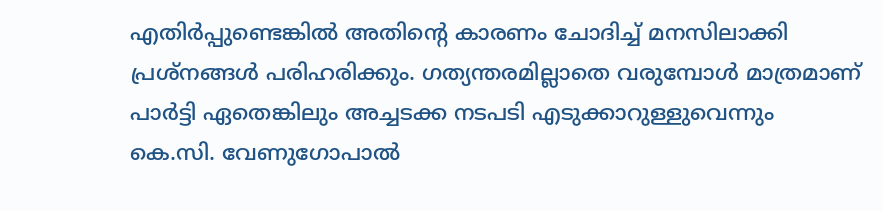എതിര്‍പ്പുണ്ടെങ്കില്‍ അതിന്‍റെ കാരണം ചോദിച്ച് മനസിലാക്കി പ്രശ്‌നങ്ങള്‍ പരിഹരിക്കും. ഗത്യന്തരമില്ലാതെ വരുമ്പോള്‍ മാത്രമാണ് പാര്‍ട്ടി ഏതെങ്കിലും അച്ചടക്ക നടപടി എടുക്കാറുള്ളുവെന്നും കെ.സി. വേണുഗോപാല്‍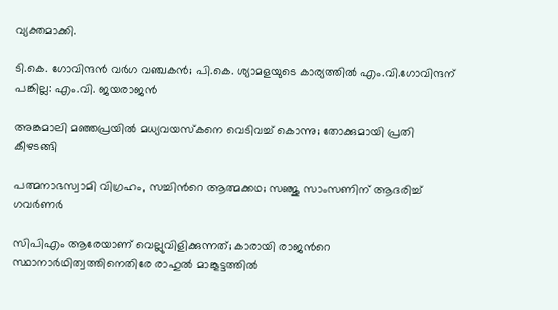വ്യക്തമാക്കി.

ടി.കെ. ഗോവിന്ദൻ വർഗ വഞ്ചകൻ; പി.കെ. ശ്യാമളയുടെ കാര്യത്തിൽ എം.വി.ഗോവിന്ദന് പങ്കില്ല: എം.വി. ജയരാജൻ

അങ്കമാലി മഞ്ഞപ്രയിൽ മധ്യവയസ്കനെ വെടിവച്ച് കൊന്നു; തോക്കുമായി പ്രതി കീഴടങ്ങി

പത്മനാഭസ്വാമി വിഗ്രഹം, സച്ചിന്‍റെ ആത്മക്കഥ; സഞ്ജു സാംസണിന് ആദരിച്ച് ഗവർണർ

സിപിഎം ആരേയാണ് വെല്ലുവിളിക്കുന്നത്; കാരായി രാജന്‍റെ സ്ഥാനാർഥിത്വത്തിനെതിരേ രാഹുൽ മാങ്കൂട്ടത്തിൽ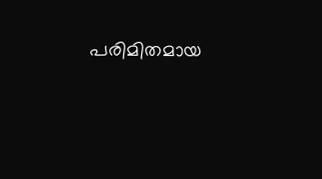പരിമിതമായ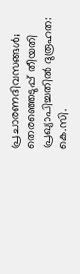പ്രചാരണദിവസങ്ങൾ; തെരഞ്ഞെടുപ്പ് തീയതി പ്രഖ്യാപിച്ചതിൽ ദുരൂഹത: കെ.സി.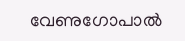വേണുഗോപാൽ